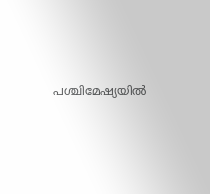പശ്ചിമേഷ്യയില്‍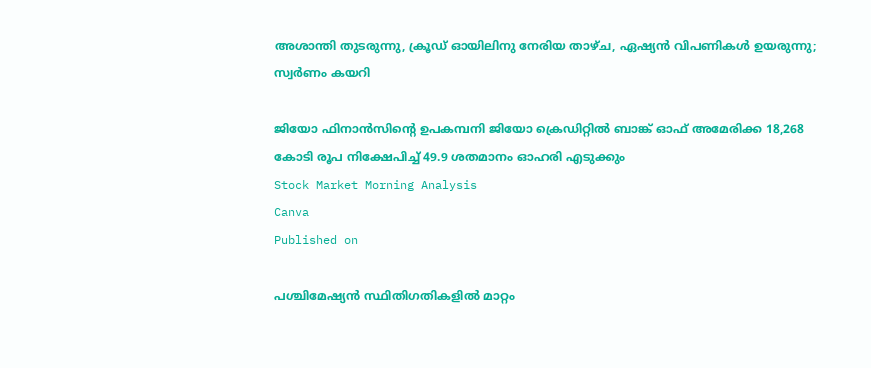അശാന്തി തുടരുന്നു, ക്രൂഡ് ഓയിലിനു നേരിയ താഴ്ച, ഏഷ്യന്‍ വിപണികള്‍ ഉയരുന്നു; സ്വര്‍ണം കയറി

ജിയോ ഫിനാന്‍സിന്റെ ഉപകമ്പനി ജിയോ ക്രെഡിറ്റില്‍ ബാങ്ക് ഓഫ് അമേരിക്ക 18,268 കോടി രൂപ നിക്ഷേപിച്ച് 49.9 ശതമാനം ഓഹരി എടുക്കും
Stock Market Morning Analysis
Canva
Published on

പശ്ചിമേഷ്യന്‍ സ്ഥിതിഗതികളില്‍ മാറ്റം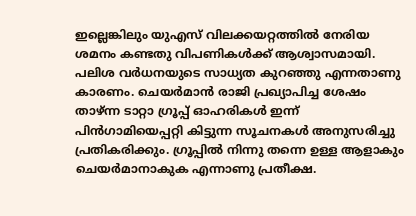ഇല്ലെങ്കിലും യുഎസ് വിലക്കയറ്റത്തില്‍ നേരിയ ശമനം കണ്ടതു വിപണികള്‍ക്ക് ആശ്വാസമായി. പലിശ വര്‍ധനയുടെ സാധ്യത കുറഞ്ഞു എന്നതാണു കാരണം. ചെയര്‍മാന്‍ രാജി പ്രഖ്യാപിച്ച ശേഷം താഴ്ന്ന ടാറ്റാ ഗ്രൂപ്പ് ഓഹരികള്‍ ഇന്ന് പിന്‍ഗാമിയെപ്പറ്റി കിട്ടുന്ന സൂചനകള്‍ അനുസരിച്ചു പ്രതികരിക്കും. ഗ്രൂപ്പില്‍ നിന്നു തന്നെ ഉള്ള ആളാകും ചെയര്‍മാനാകുക എന്നാണു പ്രതീക്ഷ.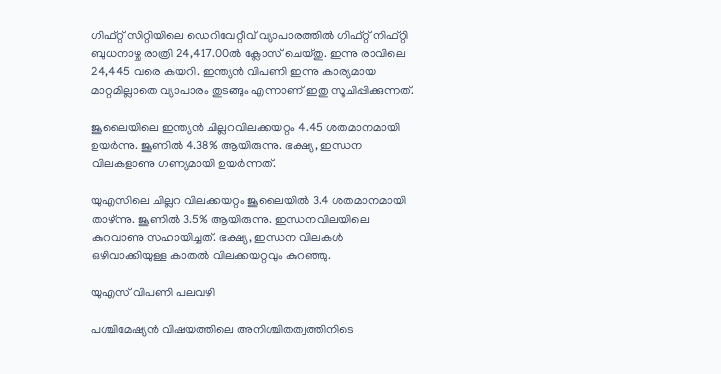ഗിഫ്റ്റ് സിറ്റിയിലെ ഡെറിവേറ്റീവ് വ്യാപാരത്തില്‍ ഗിഫ്റ്റ് നിഫ്റ്റി ബുധനാഴ്ച രാത്രി 24,417.00ല്‍ ക്ലോസ് ചെയ്തു. ഇന്നു രാവിലെ 24,445 വരെ കയറി. ഇന്ത്യന്‍ വിപണി ഇന്നു കാര്യമായ മാറ്റമില്ലാതെ വ്യാപാരം തുടങ്ങും എന്നാണ് ഇതു സൂചിപ്പിക്കുന്നത്.

ജൂലൈയിലെ ഇന്ത്യന്‍ ചില്ലറവിലക്കയറ്റം 4.45 ശതമാനമായി ഉയര്‍ന്നു. ജൂണില്‍ 4.38% ആയിരുന്നു. ഭക്ഷ്യ, ഇന്ധന വിലകളാണു ഗണ്യമായി ഉയര്‍ന്നത്.

യുഎസിലെ ചില്ലറ വിലക്കയറ്റം ജൂലൈയില്‍ 3.4 ശതമാനമായി താഴ്ന്നു. ജൂണില്‍ 3.5% ആയിരുന്നു. ഇന്ധനവിലയിലെ കുറവാണു സഹായിച്ചത്. ഭക്ഷ്യ, ഇന്ധന വിലകള്‍ ഒഴിവാക്കിയുള്ള കാതല്‍ വിലക്കയറ്റവും കുറഞ്ഞു.

യുഎസ് വിപണി പലവഴി

പശ്ചിമേഷ്യന്‍ വിഷയത്തിലെ അനിശ്ചിതത്വത്തിനിടെ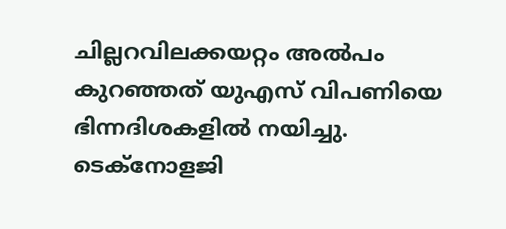ചില്ലറവിലക്കയറ്റം അല്‍പം കുറഞ്ഞത് യുഎസ് വിപണിയെ ഭിന്നദിശകളില്‍ നയിച്ചു. ടെക്‌നോളജി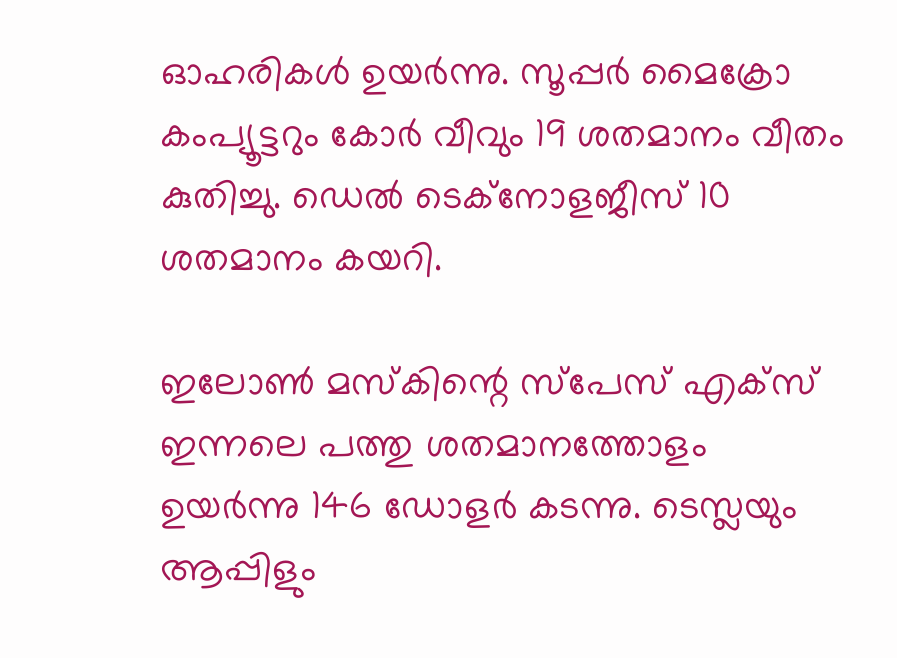ഓഹരികള്‍ ഉയര്‍ന്നു. സൂപ്പര്‍ മൈക്രോ കംപ്യൂട്ടറും കോര്‍ വീവും 19 ശതമാനം വീതം കുതിച്ചു. ഡെല്‍ ടെക്‌നോളജീസ് 10 ശതമാനം കയറി.

ഇലോണ്‍ മസ്‌കിന്റെ സ്‌പേസ് എക്‌സ് ഇന്നലെ പത്തു ശതമാനത്തോളം ഉയര്‍ന്നു 146 ഡോളര്‍ കടന്നു. ടെസ്ലയും ആപ്പിളും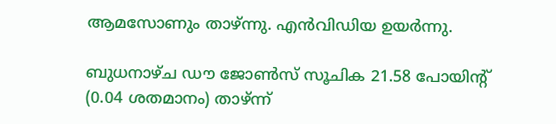ആമസോണും താഴ്ന്നു. എന്‍വിഡിയ ഉയര്‍ന്നു.

ബുധനാഴ്ച ഡൗ ജോണ്‍സ് സൂചിക 21.58 പോയിന്റ് (0.04 ശതമാനം) താഴ്ന്ന്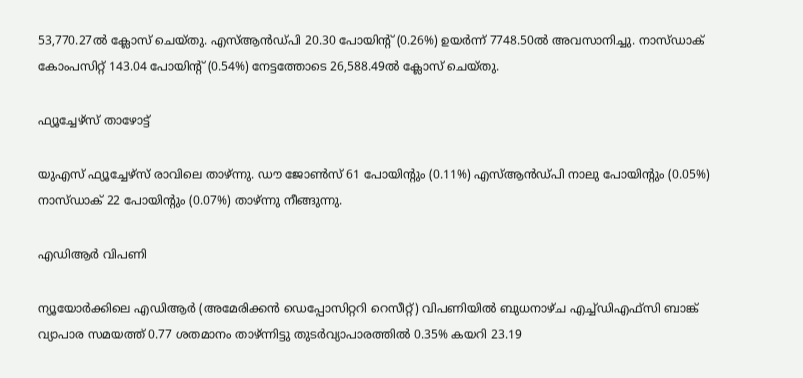53,770.27ല്‍ ക്ലോസ് ചെയ്തു. എസ്ആന്‍ഡ്പി 20.30 പോയിന്റ് (0.26%) ഉയര്‍ന്ന് 7748.50ല്‍ അവസാനിച്ചു. നാസ്ഡാക് കോംപസിറ്റ് 143.04 പോയിന്റ് (0.54%) നേട്ടത്തോടെ 26,588.49ല്‍ ക്ലോസ് ചെയ്തു.

ഫ്യൂച്ചേഴ്‌സ് താഴോട്ട്

യുഎസ് ഫ്യൂച്ചേഴ്‌സ് രാവിലെ താഴ്ന്നു. ഡൗ ജോണ്‍സ് 61 പോയിന്റും (0.11%) എസ്ആന്‍ഡ്പി നാലു പോയിന്റും (0.05%) നാസ്ഡാക് 22 പോയിന്റും (0.07%) താഴ്ന്നു നീങ്ങുന്നു.

എഡിആര്‍ വിപണി

ന്യൂയോര്‍ക്കിലെ എഡിആര്‍ (അമേരിക്കന്‍ ഡെപ്പോസിറ്ററി റെസീറ്റ്) വിപണിയില്‍ ബുധനാഴ്ച എച്ച്ഡിഎഫ്‌സി ബാങ്ക് വ്യാപാര സമയത്ത് 0.77 ശതമാനം താഴ്ന്നിട്ടു തുടര്‍വ്യാപാരത്തില്‍ 0.35% കയറി 23.19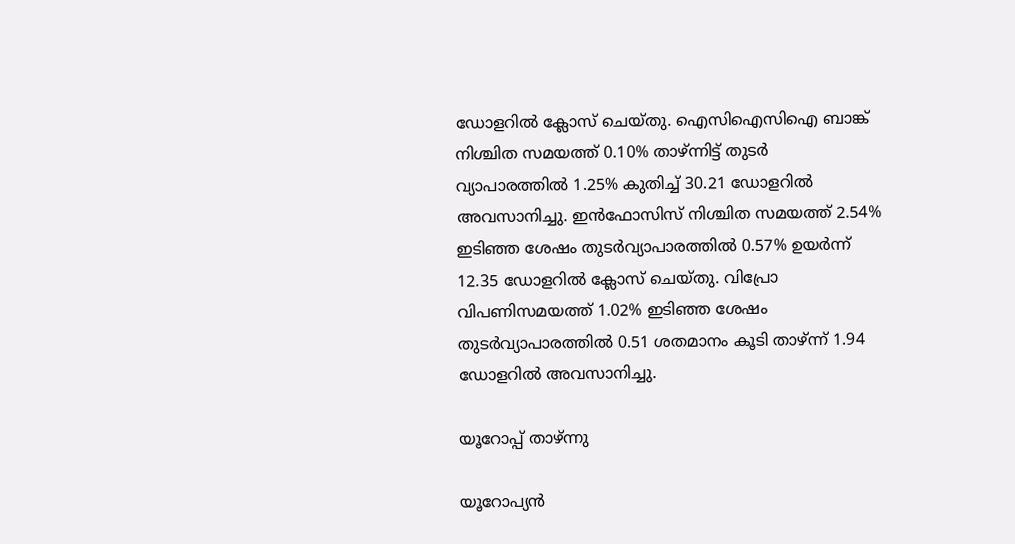ഡോളറില്‍ ക്ലോസ് ചെയ്തു. ഐസിഐസിഐ ബാങ്ക് നിശ്ചിത സമയത്ത് 0.10% താഴ്ന്നിട്ട് തുടര്‍ വ്യാപാരത്തില്‍ 1.25% കുതിച്ച് 30.21 ഡോളറില്‍ അവസാനിച്ചു. ഇന്‍ഫോസിസ് നിശ്ചിത സമയത്ത് 2.54% ഇടിഞ്ഞ ശേഷം തുടര്‍വ്യാപാരത്തില്‍ 0.57% ഉയര്‍ന്ന് 12.35 ഡോളറില്‍ ക്ലോസ് ചെയ്തു. വിപ്രോ വിപണിസമയത്ത് 1.02% ഇടിഞ്ഞ ശേഷം തുടര്‍വ്യാപാരത്തില്‍ 0.51 ശതമാനം കൂടി താഴ്ന്ന് 1.94 ഡോളറില്‍ അവസാനിച്ചു.

യൂറോപ്പ് താഴ്ന്നു

യൂറോപ്യന്‍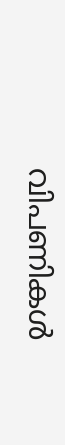വിപണികള്‍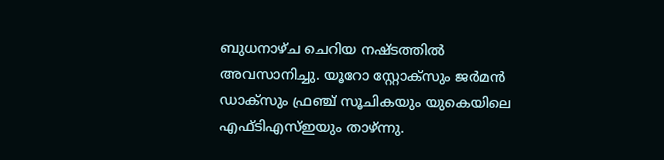ബുധനാഴ്ച ചെറിയ നഷ്ടത്തില്‍ അവസാനിച്ചു. യൂറോ സ്റ്റോക്‌സും ജര്‍മന്‍ ഡാക്‌സും ഫ്രഞ്ച് സൂചികയും യുകെയിലെ എഫ്ടിഎസ്ഇയും താഴ്ന്നു.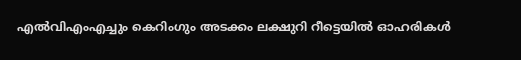എല്‍വിഎംഎച്ചും കെറിംഗും അടക്കം ലക്ഷുറി റീട്ടെയില്‍ ഓഹരികള്‍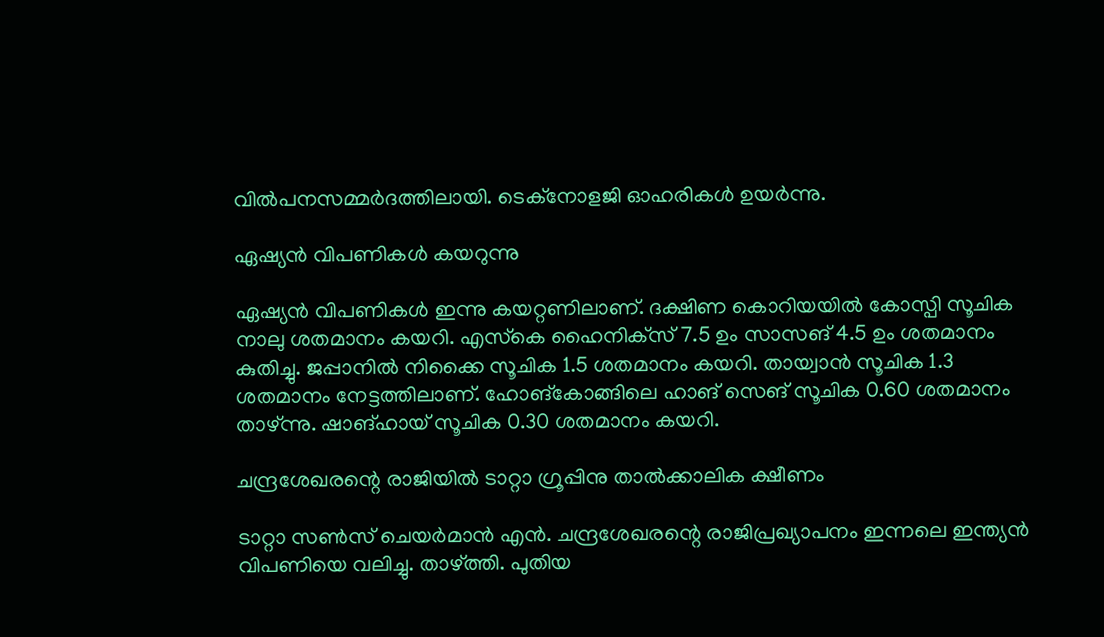വില്‍പനസമ്മര്‍ദത്തിലായി. ടെക്‌നോളജി ഓഹരികള്‍ ഉയര്‍ന്നു.

ഏഷ്യന്‍ വിപണികള്‍ കയറുന്നു

ഏഷ്യന്‍ വിപണികള്‍ ഇന്നു കയറ്റണിലാണ്. ദക്ഷിണ കൊറിയയില്‍ കോസ്പി സൂചിക നാലു ശതമാനം കയറി. എസ്‌കെ ഹൈനിക്‌സ് 7.5 ഉം സാസങ് 4.5 ഉം ശതമാനം കുതിച്ചു. ജപ്പാനില്‍ നിക്കൈ സൂചിക 1.5 ശതമാനം കയറി. തായ്വാന്‍ സൂചിക 1.3 ശതമാനം നേട്ടത്തിലാണ്. ഹോങ്‌കോങ്ങിലെ ഹാങ് സെങ് സൂചിക 0.60 ശതമാനം താഴ്ന്നു. ഷാങ്ഹായ് സൂചിക 0.30 ശതമാനം കയറി.

ചന്ദ്രശേഖരന്റെ രാജിയില്‍ ടാറ്റാ ഗ്രൂപ്പിനു താല്‍ക്കാലിക ക്ഷീണം

ടാറ്റാ സണ്‍സ് ചെയര്‍മാന്‍ എന്‍. ചന്ദ്രശേഖരന്റെ രാജിപ്രഖ്യാപനം ഇന്നലെ ഇന്ത്യന്‍ വിപണിയെ വലിച്ചു. താഴ്ത്തി. പുതിയ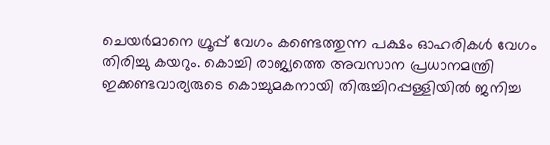ചെയര്‍മാനെ ഗ്രൂപ്പ് വേഗം കണ്ടെത്തുന്ന പക്ഷം ഓഹരികള്‍ വേഗം തിരിച്ചു കയറും. കൊച്ചി രാജ്യത്തെ അവസാന പ്രധാനമന്ത്രി ഇക്കണ്ടവാര്യരുടെ കൊച്ചുമകനായി തിരുച്ചിറപ്പള്ളിയില്‍ ജനിച്ച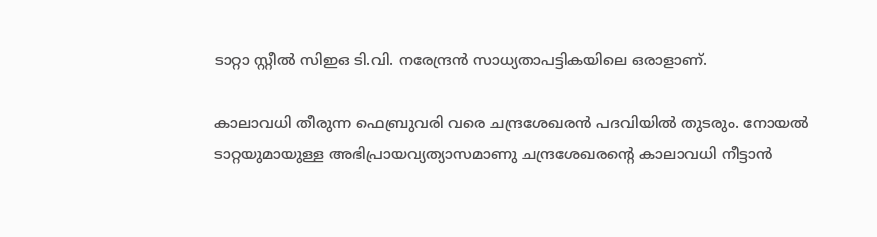ടാറ്റാ സ്റ്റീല്‍ സിഇഒ ടി.വി. നരേന്ദ്രന്‍ സാധ്യതാപട്ടികയിലെ ഒരാളാണ്.

കാലാവധി തീരുന്ന ഫെബ്രുവരി വരെ ചന്ദ്രശേഖരന്‍ പദവിയില്‍ തുടരും. നോയല്‍ ടാറ്റയുമായുള്ള അഭിപ്രായവ്യത്യാസമാണു ചന്ദ്രശേഖരന്റെ കാലാവധി നീട്ടാന്‍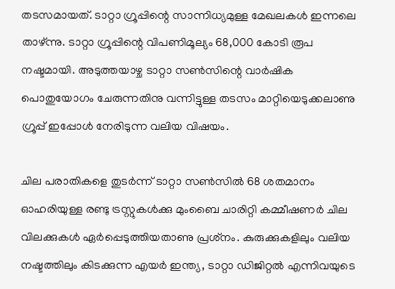തടസമായത്. ടാറ്റാ ഗ്രൂപ്പിന്റെ സാന്നിധ്യമുള്ള മേഖലകള്‍ ഇന്നലെ താഴ്ന്നു. ടാറ്റാ ഗ്രൂപ്പിന്റെ വിപണിമൂല്യം 68,000 കോടി രൂപ നഷ്ടമായി. അടുത്തയാഴ്ച ടാറ്റാ സണ്‍സിന്റെ വാര്‍ഷിക പൊതുയോഗം ചേരുന്നതിനു വന്നിട്ടുള്ള തടസം മാറ്റിയെടുക്കലാണു ഗ്രൂപ്പ് ഇപ്പോള്‍ നേരിടുന്ന വലിയ വിഷയം.

ചില പരാതികളെ തുടര്‍ന്ന് ടാറ്റാ സണ്‍സില്‍ 68 ശതമാനം ഓഹരിയുള്ള രണ്ടു ട്രസ്റ്റുകള്‍ക്കു മുംബൈ ചാരിറ്റി കമ്മീഷണര്‍ ചില വിലക്കുകള്‍ ഏര്‍പ്പെടുത്തിയതാണു പ്രശ്‌നം. കുരുക്കുകളിലും വലിയ നഷ്ടത്തിലും കിടക്കുന്ന എയര്‍ ഇന്ത്യ, ടാറ്റാ ഡിജിറ്റല്‍ എന്നിവയുടെ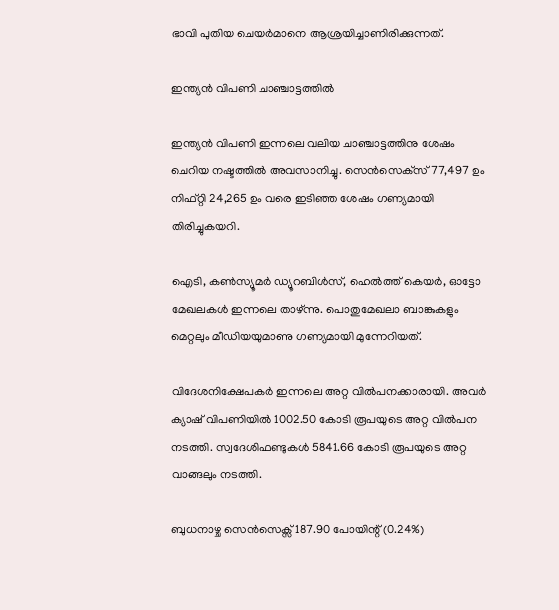ഭാവി പുതിയ ചെയര്‍മാനെ ആശ്രയിച്ചാണിരിക്കുന്നത്.

ഇന്ത്യന്‍ വിപണി ചാഞ്ചാട്ടത്തില്‍

ഇന്ത്യന്‍ വിപണി ഇന്നലെ വലിയ ചാഞ്ചാട്ടത്തിനു ശേഷം ചെറിയ നഷ്ടത്തില്‍ അവസാനിച്ചു. സെന്‍സെക്‌സ് 77,497 ഉം നിഫ്റ്റി 24,265 ഉം വരെ ഇടിഞ്ഞ ശേഷം ഗണ്യമായി തിരിച്ചുകയറി.

ഐടി, കണ്‍സ്യൂമര്‍ ഡ്യൂറബിള്‍സ്, ഹെല്‍ത്ത് കെയര്‍, ഓട്ടോ മേഖലകള്‍ ഇന്നലെ താഴ്ന്നു. പൊതുമേഖലാ ബാങ്കുകളും മെറ്റലും മീഡിയയുമാണു ഗണ്യമായി മുന്നേറിയത്.

വിദേശനിക്ഷേപകര്‍ ഇന്നലെ അറ്റ വില്‍പനക്കാരായി. അവര്‍ ക്യാഷ് വിപണിയില്‍ 1002.50 കോടി രൂപയുടെ അറ്റ വില്‍പന നടത്തി. സ്വദേശിഫണ്ടുകള്‍ 5841.66 കോടി രൂപയുടെ അറ്റ വാങ്ങലും നടത്തി.

ബുധനാഴ്ച സെന്‍സെക്സ് 187.90 പോയിന്റ് (0.24%)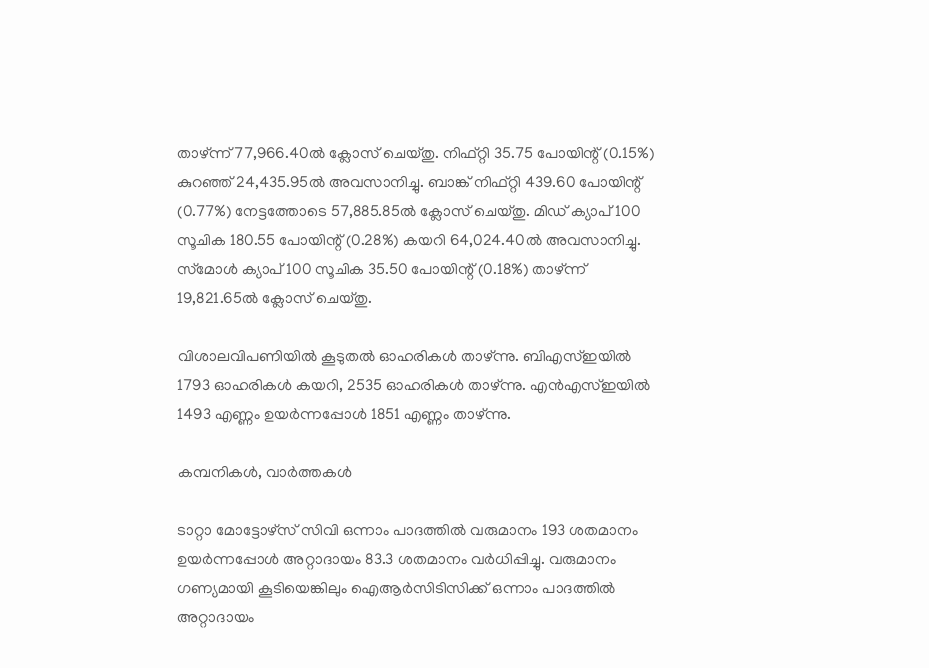താഴ്ന്ന് 77,966.40ല്‍ ക്ലോസ് ചെയ്തു. നിഫ്റ്റി 35.75 പോയിന്റ് (0.15%) കുറഞ്ഞ് 24,435.95ല്‍ അവസാനിച്ചു. ബാങ്ക് നിഫ്റ്റി 439.60 പോയിന്റ് (0.77%) നേട്ടത്തോടെ 57,885.85ല്‍ ക്ലോസ് ചെയ്തു. മിഡ് ക്യാപ് 100 സൂചിക 180.55 പോയിന്റ് (0.28%) കയറി 64,024.40ല്‍ അവസാനിച്ചു. സ്‌മോള്‍ ക്യാപ് 100 സൂചിക 35.50 പോയിന്റ് (0.18%) താഴ്ന്ന് 19,821.65ല്‍ ക്ലോസ് ചെയ്തു.

വിശാലവിപണിയില്‍ കൂടുതല്‍ ഓഹരികള്‍ താഴ്ന്നു. ബിഎസ്ഇയില്‍ 1793 ഓഹരികള്‍ കയറി, 2535 ഓഹരികള്‍ താഴ്ന്നു. എന്‍എസ്ഇയില്‍ 1493 എണ്ണം ഉയര്‍ന്നപ്പോള്‍ 1851 എണ്ണം താഴ്ന്നു.

കമ്പനികള്‍, വാര്‍ത്തകള്‍

ടാറ്റാ മോട്ടോഴ്‌സ് സിവി ഒന്നാം പാദത്തില്‍ വരുമാനം 193 ശതമാനം ഉയര്‍ന്നപ്പോള്‍ അറ്റാദായം 83.3 ശതമാനം വര്‍ധിപ്പിച്ചു. വരുമാനം ഗണ്യമായി കൂടിയെങ്കിലും ഐആര്‍സിടിസിക്ക് ഒന്നാം പാദത്തില്‍ അറ്റാദായം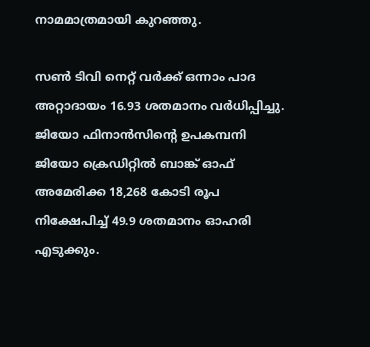നാമമാത്രമായി കുറഞ്ഞു.

സണ്‍ ടിവി നെറ്റ് വര്‍ക്ക് ഒന്നാം പാദ അറ്റാദായം 16.93 ശതമാനം വര്‍ധിപ്പിച്ചു. ജിയോ ഫിനാന്‍സിന്റെ ഉപകമ്പനി ജിയോ ക്രെഡിറ്റില്‍ ബാങ്ക് ഓഫ് അമേരിക്ക 18,268 കോടി രൂപ നിക്ഷേപിച്ച് 49.9 ശതമാനം ഓഹരി എടുക്കും.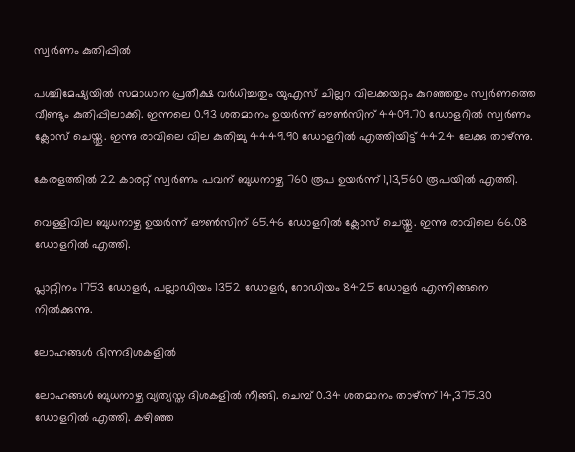സ്വര്‍ണം കുതിപ്പില്‍

പശ്ചിമേഷ്യയില്‍ സമാധാന പ്രതീക്ഷ വര്‍ധിച്ചതും യുഎസ് ചില്ലറ വിലക്കയറ്റം കുറഞ്ഞതും സ്വര്‍ണത്തെ വീണ്ടും കുതിപ്പിലാക്കി. ഇന്നലെ 0.93 ശതമാനം ഉയര്‍ന്ന് ഔണ്‍സിന് 4409.70 ഡോളറില്‍ സ്വര്‍ണം ക്ലോസ് ചെയ്തു. ഇന്നു രാവിലെ വില കുതിച്ചു 4449.90 ഡോളറില്‍ എത്തിയിട്ട് 4424 ലേക്കു താഴ്ന്നു.

കേരളത്തില്‍ 22 കാരറ്റ് സ്വര്‍ണം പവന് ബുധനാഴ്ച 760 രൂപ ഉയര്‍ന്ന് 1,13,560 രൂപയില്‍ എത്തി.

വെള്ളിവില ബുധനാഴ്ച ഉയര്‍ന്ന് ഔണ്‍സിന് 65.46 ഡോളറില്‍ ക്ലോസ് ചെയ്തു. ഇന്നു രാവിലെ 66.08 ഡോളറില്‍ എത്തി.

പ്ലാറ്റിനം 1753 ഡോളര്‍, പല്ലാഡിയം 1352 ഡോളര്‍, റോഡിയം 8425 ഡോളര്‍ എന്നിങ്ങനെ നില്‍ക്കുന്നു.

ലോഹങ്ങള്‍ ഭിന്നദിശകളില്‍

ലോഹങ്ങള്‍ ബുധനാഴ്ച വ്യത്യസ്ത ദിശകളില്‍ നീങ്ങി. ചെമ്പ് 0.34 ശതമാനം താഴ്ന്ന് 14,375.30 ഡോളറില്‍ എത്തി. കഴിഞ്ഞ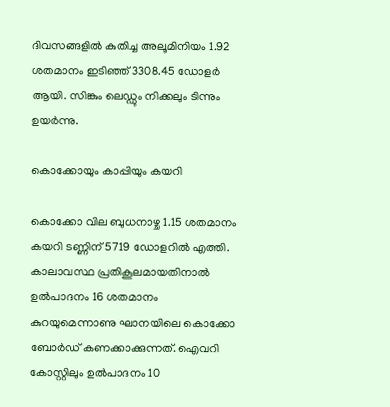ദിവസങ്ങളില്‍ കുതിച്ച അലൂമിനിയം 1.92 ശതമാനം ഇടിഞ്ഞ് 3308.45 ഡോളര്‍ ആയി. സിങ്കും ലെഡ്ഡും നിക്കലും ടിന്നും ഉയര്‍ന്നു.

കൊക്കോയും കാപ്പിയും കയറി

കൊക്കോ വില ബുധനാഴ്ച 1.15 ശതമാനം കയറി ടണ്ണിന് 5719 ഡോളറില്‍ എത്തി. കാലാവസ്ഥ പ്രതികൂലമായതിനാല്‍ ഉല്‍പാദനം 16 ശതമാനം കുറയുമെന്നാണു ഘാനയിലെ കൊക്കോ ബോര്‍ഡ് കണക്കാക്കുന്നത്. ഐവറി കോസ്റ്റിലും ഉല്‍പാദനം 10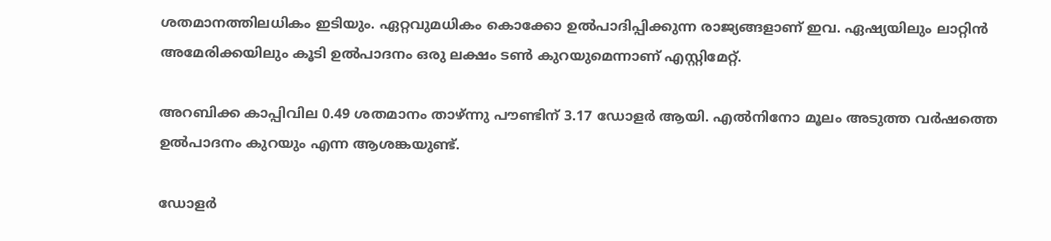ശതമാനത്തിലധികം ഇടിയും. ഏറ്റവുമധികം കൊക്കോ ഉല്‍പാദിപ്പിക്കുന്ന രാജ്യങ്ങളാണ് ഇവ. ഏഷ്യയിലും ലാറ്റിന്‍ അമേരിക്കയിലും കൂടി ഉല്‍പാദനം ഒരു ലക്ഷം ടണ്‍ കുറയുമെന്നാണ് എസ്റ്റിമേറ്റ്.

അറബിക്ക കാപ്പിവില 0.49 ശതമാനം താഴ്ന്നു പൗണ്ടിന് 3.17 ഡോളര്‍ ആയി. എല്‍നിനോ മൂലം അടുത്ത വര്‍ഷത്തെ ഉല്‍പാദനം കുറയും എന്ന ആശങ്കയുണ്ട്.

ഡോളര്‍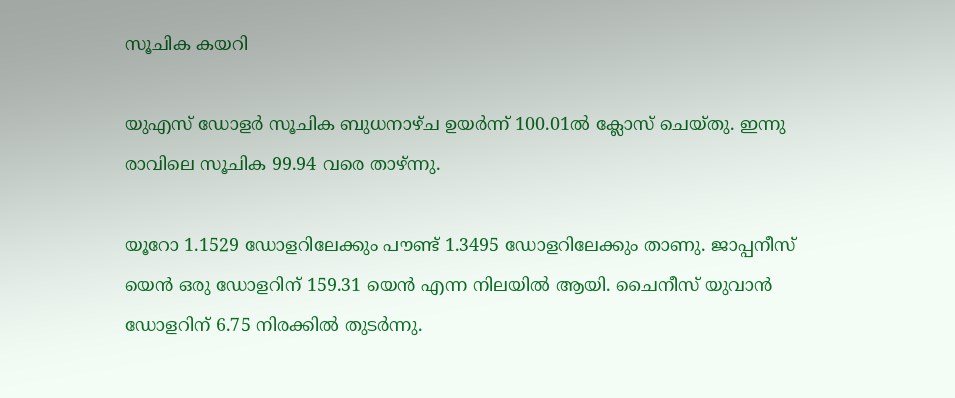സൂചിക കയറി

യുഎസ് ഡോളര്‍ സൂചിക ബുധനാഴ്ച ഉയര്‍ന്ന് 100.01ല്‍ ക്ലോസ് ചെയ്തു. ഇന്നു രാവിലെ സൂചിക 99.94 വരെ താഴ്ന്നു.

യൂറോ 1.1529 ഡോളറിലേക്കും പൗണ്ട് 1.3495 ഡോളറിലേക്കും താണു. ജാപ്പനീസ് യെന്‍ ഒരു ഡോളറിന് 159.31 യെന്‍ എന്ന നിലയില്‍ ആയി. ചൈനീസ് യുവാന്‍ ഡോളറിന് 6.75 നിരക്കില്‍ തുടര്‍ന്നു.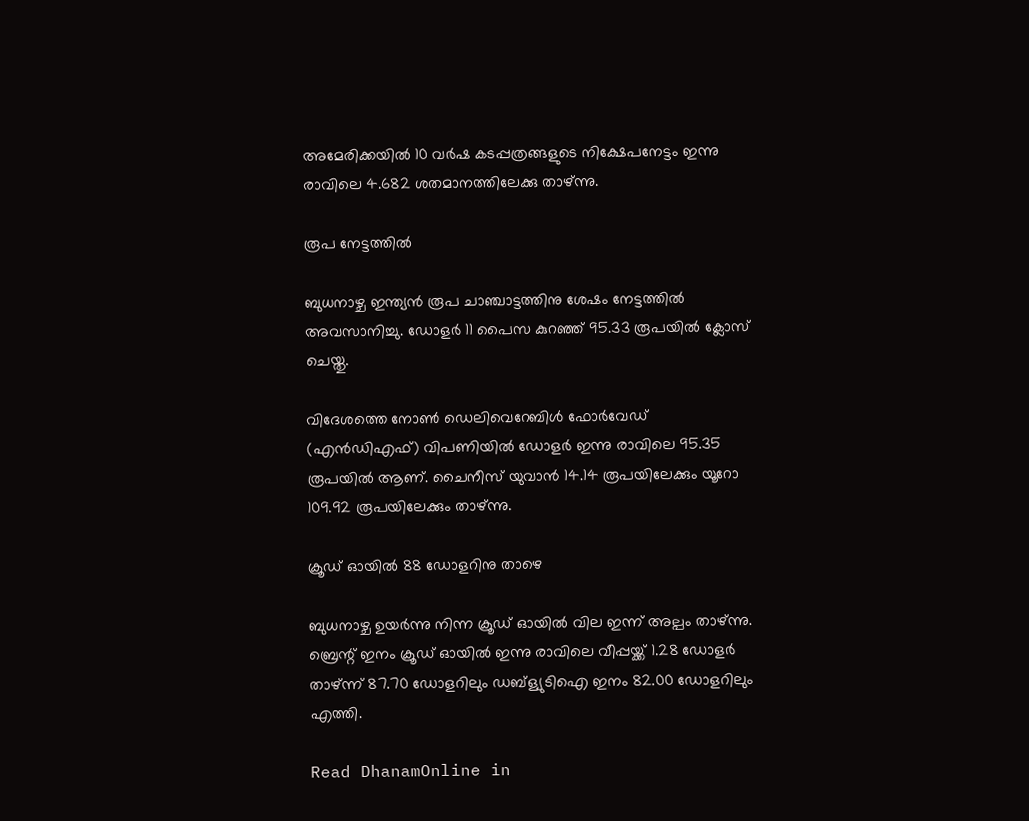അമേരിക്കയില്‍ 10 വര്‍ഷ കടപ്പത്രങ്ങളുടെ നിക്ഷേപനേട്ടം ഇന്നു രാവിലെ 4.682 ശതമാനത്തിലേക്കു താഴ്ന്നു.

രൂപ നേട്ടത്തില്‍

ബുധനാഴ്ച ഇന്ത്യന്‍ രൂപ ചാഞ്ചാട്ടത്തിനു ശേഷം നേട്ടത്തില്‍ അവസാനിച്ചു. ഡോളര്‍ 11 പൈസ കുറഞ്ഞ് 95.33 രൂപയില്‍ ക്ലോസ് ചെയ്തു.

വിദേശത്തെ നോണ്‍ ഡെലിവെറേബിള്‍ ഫോര്‍വേഡ് (എന്‍ഡിഎഫ്) വിപണിയില്‍ ഡോളര്‍ ഇന്നു രാവിലെ 95.35 രൂപയില്‍ ആണ്. ചൈനീസ് യുവാന്‍ 14.14 രൂപയിലേക്കും യൂറോ 109.92 രൂപയിലേക്കും താഴ്ന്നു.

ക്രൂഡ് ഓയില്‍ 88 ഡോളറിനു താഴെ

ബുധനാഴ്ച ഉയര്‍ന്നു നിന്ന ക്രൂഡ് ഓയില്‍ വില ഇന്ന് അല്പം താഴ്ന്നു. ബ്രെന്റ് ഇനം ക്രൂഡ് ഓയില്‍ ഇന്നു രാവിലെ വീപ്പയ്ക്ക് 1.28 ഡോളര്‍ താഴ്ന്ന് 87.70 ഡോളറിലും ഡബ്‌ള്യുടിഐ ഇനം 82.00 ഡോളറിലും എത്തി.

Read DhanamOnline in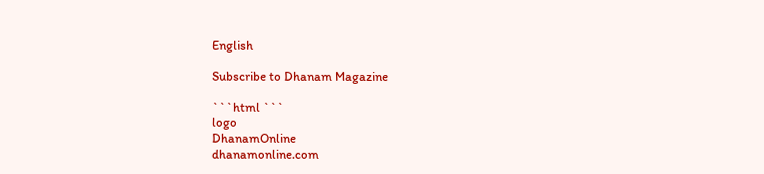English

Subscribe to Dhanam Magazine

```html ```
logo
DhanamOnline
dhanamonline.com